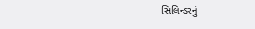સિલિન્ડરનું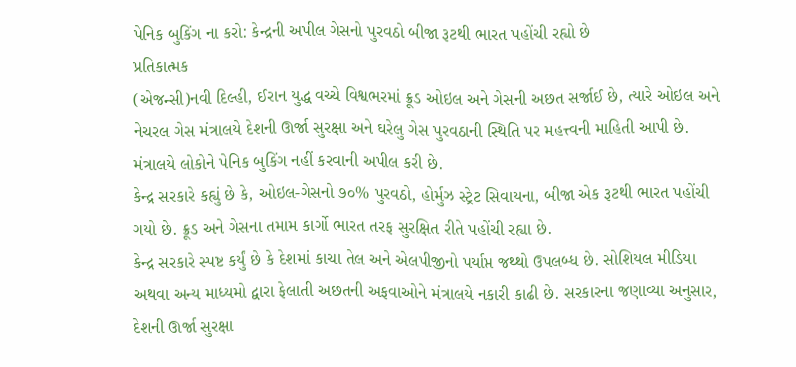પેનિક બુકિંગ ના કરો: કેન્દ્રની અપીલ ગેસનો પુરવઠો બીજા રૂટથી ભારત પહોંચી રહ્યો છે
પ્રતિકાત્મક
(એજન્સી)નવી દિલ્હી, ઈરાન યુદ્ધ વચ્ચે વિશ્વભરમાં ક્રૂડ ઓઇલ અને ગેસની અછત સર્જાઈ છે, ત્યારે ઓઇલ અને નેચરલ ગેસ મંત્રાલયે દેશની ઊર્જા સુરક્ષા અને ઘરેલુ ગેસ પુરવઠાની સ્થિતિ પર મહત્ત્વની માહિતી આપી છે. મંત્રાલયે લોકોને પેનિક બુકિંગ નહીં કરવાની અપીલ કરી છે.
કેન્દ્ર સરકારે કહ્યું છે કે, ઓઇલ-ગેસનો ૭૦% પુરવઠો, હોર્મુઝ સ્ટ્રેટ સિવાયના, બીજા એક રૂટથી ભારત પહોંચી ગયો છે. ક્રૂડ અને ગેસના તમામ કાર્ગો ભારત તરફ સુરક્ષિત રીતે પહોંચી રહ્યા છે.
કેન્દ્ર સરકારે સ્પષ્ટ કર્યું છે કે દેશમાં કાચા તેલ અને એલપીજીનો પર્યાપ્ત જથ્થો ઉપલબ્ધ છે. સોશિયલ મીડિયા અથવા અન્ય માધ્યમો દ્વારા ફેલાતી અછતની અફવાઓને મંત્રાલયે નકારી કાઢી છે. સરકારના જણાવ્યા અનુસાર, દેશની ઊર્જા સુરક્ષા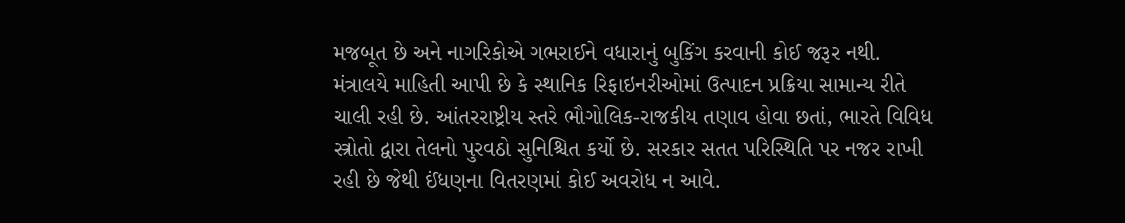મજબૂત છે અને નાગરિકોએ ગભરાઈને વધારાનું બુકિંગ કરવાની કોઈ જરૂર નથી.
મંત્રાલયે માહિતી આપી છે કે સ્થાનિક રિફાઇનરીઓમાં ઉત્પાદન પ્રક્રિયા સામાન્ય રીતે ચાલી રહી છે. આંતરરાષ્ટ્રીય સ્તરે ભૌગોલિક-રાજકીય તણાવ હોવા છતાં, ભારતે વિવિધ સ્ત્રોતો દ્વારા તેલનો પુરવઠો સુનિશ્ચિત કર્યો છે. સરકાર સતત પરિસ્થિતિ પર નજર રાખી રહી છે જેથી ઈંધણના વિતરણમાં કોઈ અવરોધ ન આવે.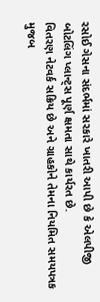રસોઈ ગેસના સંદર્ભમાં સરકારે ખાતરી આપી છે કે એલપીજી બોટલિંગ પ્લાન્ટ્સ પૂર્ણ ક્ષમતા સાથે કાર્યરત છે.
વિતરણ નેટવર્ક સક્રિય છે અને ગ્રાહકોને તેમના નિયમિત સમયપત્રક મુજબ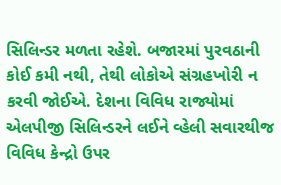સિલિન્ડર મળતા રહેશે. બજારમાં પુરવઠાની કોઈ કમી નથી, તેથી લોકોએ સંગ્રહખોરી ન કરવી જોઈએ. દેશના વિવિધ રાજ્યોમાં એલપીજી સિલિન્ડરને લઈને વ્હેલી સવારથીજ વિવિધ કેન્દ્રો ઉપર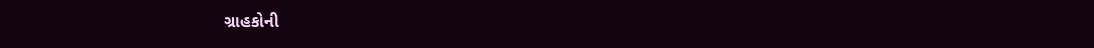ગ્રાહકોની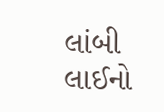લાંબી લાઈનો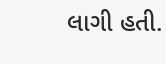લાગી હતી.